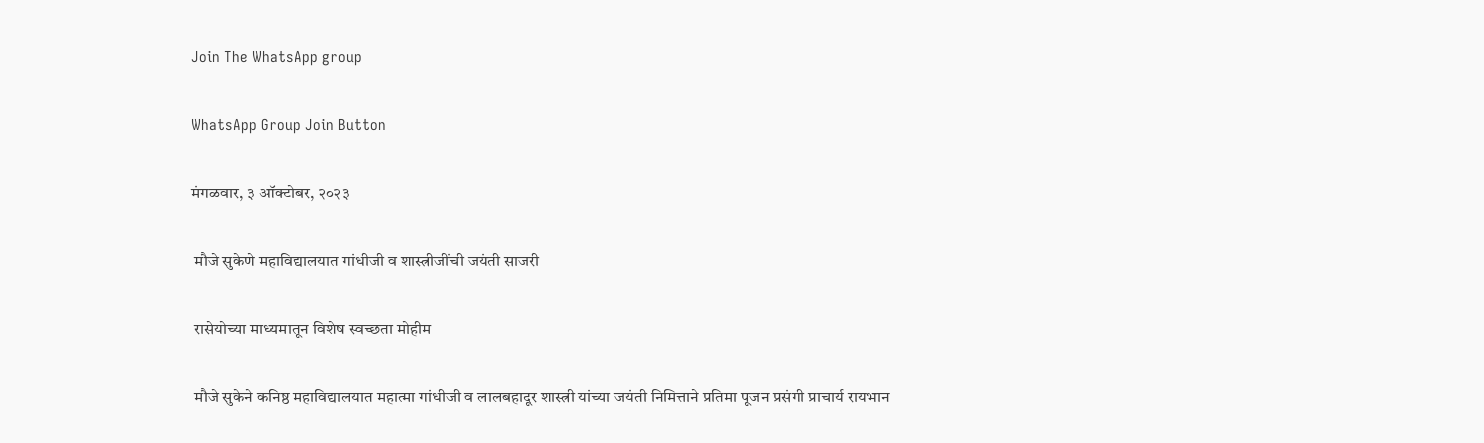Join The WhatsApp group

WhatsApp Group Join Button

मंगळवार, ३ ऑक्टोबर, २०२३

 मौजे सुकेणे महाविद्यालयात गांधीजी व शास्त्रीजींची जयंती साजरी

 रासेयोच्या माध्यमातून विशेष स्वच्छता मोहीम

 मौजे सुकेने कनिष्ठ महाविद्यालयात महात्मा गांधीजी व लालबहादूर शास्त्री यांच्या जयंती निमित्ताने प्रतिमा पूजन प्रसंगी प्राचार्य रायभान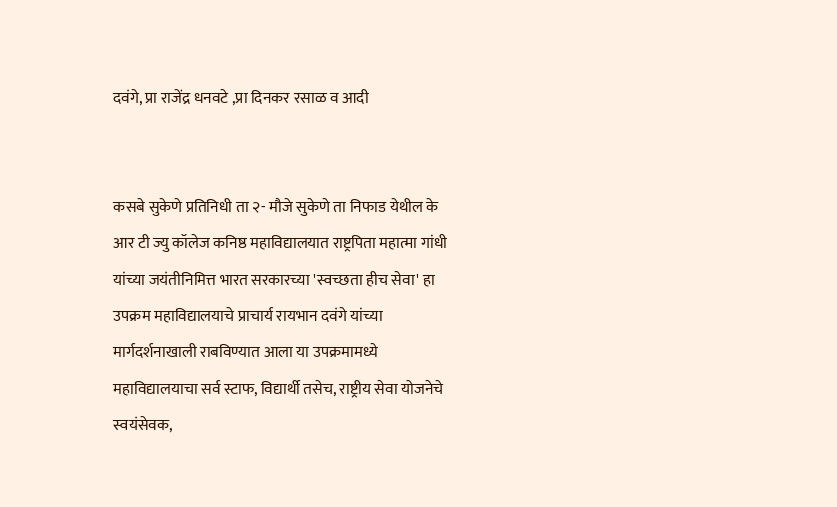दवंगे, प्रा राजेंद्र धनवटे ,प्रा दिनकर रसाळ व आदी


कसबे सुकेणे प्रतिनिधी ता २- मौजे सुकेणे ता निफाड येथील के आर टी ज्यु कॉलेज कनिष्ठ महाविद्यालयात राष्ट्रपिता महात्मा गांधी यांच्या जयंतीनिमित्त भारत सरकारच्या 'स्वच्छता हीच सेवा' हा उपक्रम महाविद्यालयाचे प्राचार्य रायभान दवंगे यांच्या मार्गदर्शनाखाली राबविण्यात आला या उपक्रमामध्ये महाविद्यालयाचा सर्व स्टाफ, विद्यार्थी तसेच, राष्ट्रीय सेवा योजनेचे स्वयंसेवक,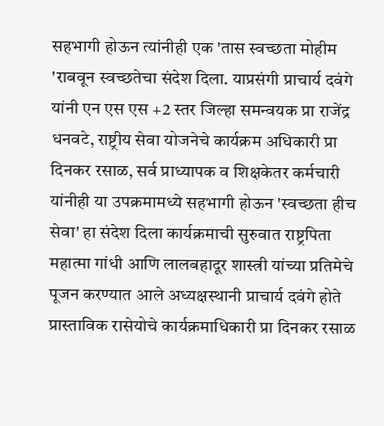सहभागी होऊन त्यांनीही एक 'तास स्वच्छता मोहीम 'राबवून स्वच्छतेचा संदेश दिला. याप्रसंगी प्राचार्य दवंगे यांनी एन एस एस +2 स्तर जिल्हा समन्वयक प्रा राजेंद्र धनवटे, राष्ट्रीय सेवा योजनेचे कार्यक्रम अधिकारी प्रा दिनकर रसाळ, सर्व प्राध्यापक व शिक्षकेतर कर्मचारी यांनीही या उपक्रमामध्ये सहभागी होऊन 'स्वच्छता हीच सेवा' हा संदेश दिला कार्यक्रमाची सुरुवात राष्ट्रपिता महात्मा गांधी आणि लालबहादूर शास्त्री यांच्या प्रतिमेचे पूजन करण्यात आले अध्यक्षस्थानी प्राचार्य दवंगे होते प्रास्ताविक रासेयोचे कार्यक्रमाधिकारी प्रा दिनकर रसाळ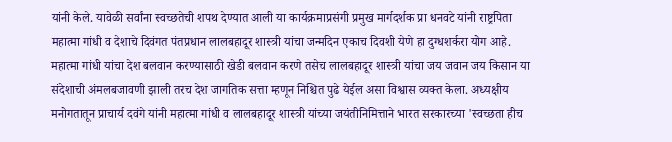यांनी केले. यावेळी सर्वांना स्वच्छतेची शपथ देण्यात आली या कार्यक्रमाप्रसंगी प्रमुख मार्गदर्शक प्रा धनवटे यांनी राष्ट्रपिता महात्मा गांधी व देशाचे दिवंगत पंतप्रधान लालबहादूर शास्त्री यांचा जन्मदिन एकाच दिवशी येणे हा दुग्धशर्करा योग आहे. महात्मा गांधी यांचा देश बलवान करण्यासाठी खेडी बलवान करणे तसेच लालबहादूर शास्त्री यांचा जय जवान जय किसान या संदेशाची अंमलबजावणी झाली तरच देश जागतिक सत्ता म्हणून निश्चित पुढे येईल असा विश्वास व्यक्त केला. अध्यक्षीय मनोगतातून प्राचार्य दवंगे यांनी महात्मा गांधी व लालबहादूर शास्त्री यांच्या जयंतीनिमित्ताने भारत सरकारच्या 'स्वच्छता हीच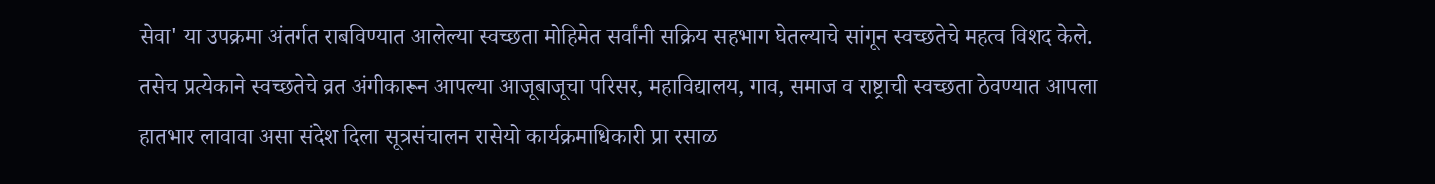सेवा' या उपक्रमा अंतर्गत राबविण्यात आलेल्या स्वच्छता मोहिमेत सर्वांनी सक्रिय सहभाग घेतल्याचे सांगून स्वच्छतेचे महत्व विशद केले. तसेच प्रत्येकाने स्वच्छतेचे व्रत अंगीकारून आपल्या आजूबाजूचा परिसर, महाविद्यालय, गाव, समाज व राष्ट्राची स्वच्छता ठेवण्यात आपला हातभार लावावा असा संदेश दिला सूत्रसंचालन रासेयो कार्यक्रमाधिकारी प्रा रसाळ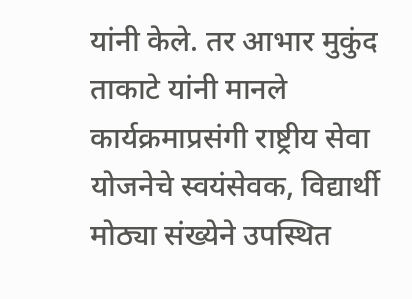यांनी केले. तर आभार मुकुंद ताकाटे यांनी मानले कार्यक्रमाप्रसंगी राष्ट्रीय सेवा योजनेचे स्वयंसेवक, विद्यार्थी मोठ्या संख्येने उपस्थित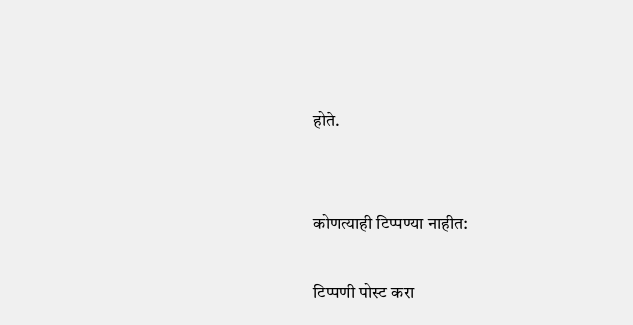होते.


कोणत्याही टिप्पण्‍या नाहीत:

टिप्पणी पोस्ट करा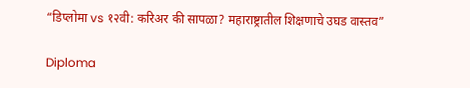“डिप्लोमा vs १२वी: करिअर की सापळा? महाराष्ट्रातील शिक्षणाचे उघड वास्तव”

Diploma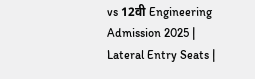vs 12वी Engineering Admission 2025 | Lateral Entry Seats |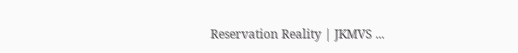Reservation Reality | JKMVS ...